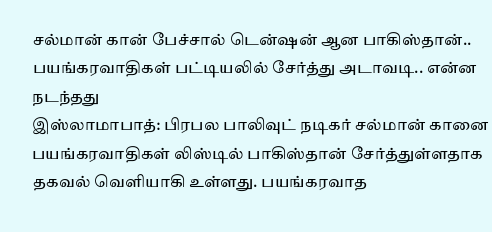சல்மான் கான் பேச்சால் டென்ஷன் ஆன பாகிஸ்தான்.. பயங்கரவாதிகள் பட்டியலில் சேர்த்து அடாவடி.. என்ன நடந்தது
இஸ்லாமாபாத்: பிரபல பாலிவுட் நடிகர் சல்மான் கானை பயங்கரவாதிகள் லிஸ்டில் பாகிஸ்தான் சேர்த்துள்ளதாக தகவல் வெளியாகி உள்ளது. பயங்கரவாத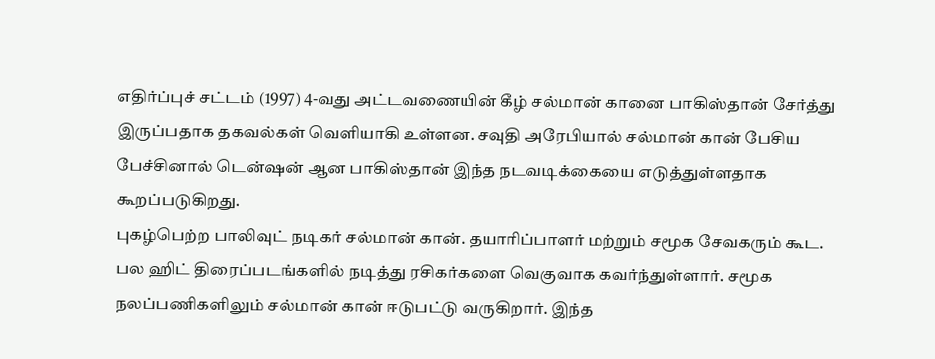எதிர்ப்புச் சட்டம் (1997) 4-வது அட்டவணையின் கீழ் சல்மான் கானை பாகிஸ்தான் சேர்த்து இருப்பதாக தகவல்கள் வெளியாகி உள்ளன. சவுதி அரேபியால் சல்மான் கான் பேசிய பேச்சினால் டென்ஷன் ஆன பாகிஸ்தான் இந்த நடவடிக்கையை எடுத்துள்ளதாக கூறப்படுகிறது.
புகழ்பெற்ற பாலிவுட் நடிகர் சல்மான் கான். தயாரிப்பாளர் மற்றும் சமூக சேவகரும் கூட. பல ஹிட் திரைப்படங்களில் நடித்து ரசிகர்களை வெகுவாக கவர்ந்துள்ளார். சமூக நலப்பணிகளிலும் சல்மான் கான் ஈடுபட்டு வருகிறார். இந்த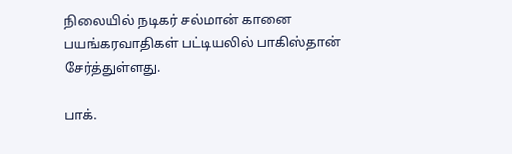நிலையில் நடிகர் சல்மான் கானை பயங்கரவாதிகள் பட்டியலில் பாகிஸ்தான் சேர்த்துள்ளது.

பாக்.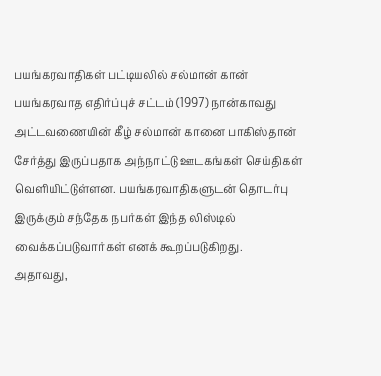பயங்கரவாதிகள் பட்டியலில் சல்மான் கான்
பயங்கரவாத எதிர்ப்புச் சட்டம் (1997) நான்காவது அட்டவணையின் கீழ் சல்மான் கானை பாகிஸ்தான் சேர்த்து இருப்பதாக அந்நாட்டு ஊடகங்கள் செய்திகள் வெளியிட்டுள்ளன. பயங்கரவாதிகளுடன் தொடர்பு இருக்கும் சந்தேக நபர்கள் இந்த லிஸ்டில் வைக்கப்படுவார்கள் எனக் கூறப்படுகிறது.
அதாவது,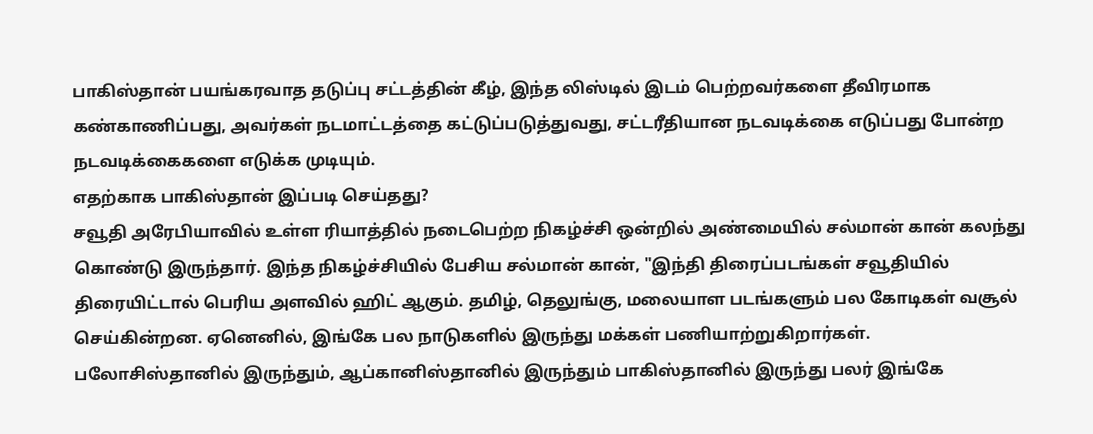பாகிஸ்தான் பயங்கரவாத தடுப்பு சட்டத்தின் கீழ், இந்த லிஸ்டில் இடம் பெற்றவர்களை தீவிரமாக கண்காணிப்பது, அவர்கள் நடமாட்டத்தை கட்டுப்படுத்துவது, சட்டரீதியான நடவடிக்கை எடுப்பது போன்ற நடவடிக்கைகளை எடுக்க முடியும்.
எதற்காக பாகிஸ்தான் இப்படி செய்தது?
சவூதி அரேபியாவில் உள்ள ரியாத்தில் நடைபெற்ற நிகழ்ச்சி ஒன்றில் அண்மையில் சல்மான் கான் கலந்து கொண்டு இருந்தார். இந்த நிகழ்ச்சியில் பேசிய சல்மான் கான், "இந்தி திரைப்படங்கள் சவூதியில் திரையிட்டால் பெரிய அளவில் ஹிட் ஆகும். தமிழ், தெலுங்கு, மலையாள படங்களும் பல கோடிகள் வசூல் செய்கின்றன. ஏனெனில், இங்கே பல நாடுகளில் இருந்து மக்கள் பணியாற்றுகிறார்கள்.
பலோசிஸ்தானில் இருந்தும், ஆப்கானிஸ்தானில் இருந்தும் பாகிஸ்தானில் இருந்து பலர் இங்கே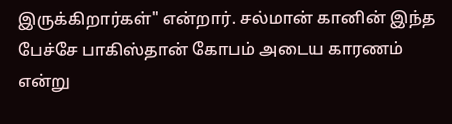இருக்கிறார்கள்" என்றார். சல்மான் கானின் இந்த பேச்சே பாகிஸ்தான் கோபம் அடைய காரணம் என்று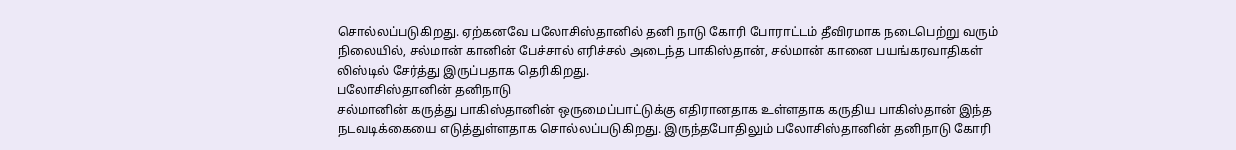சொல்லப்படுகிறது. ஏற்கனவே பலோசிஸ்தானில் தனி நாடு கோரி போராட்டம் தீவிரமாக நடைபெற்று வரும் நிலையில், சல்மான் கானின் பேச்சால் எரிச்சல் அடைந்த பாகிஸ்தான், சல்மான் கானை பயங்கரவாதிகள் லிஸ்டில் சேர்த்து இருப்பதாக தெரிகிறது.
பலோசிஸ்தானின் தனிநாடு
சல்மானின் கருத்து பாகிஸ்தானின் ஒருமைப்பாட்டுக்கு எதிரானதாக உள்ளதாக கருதிய பாகிஸ்தான் இந்த நடவடிக்கையை எடுத்துள்ளதாக சொல்லப்படுகிறது. இருந்தபோதிலும் பலோசிஸ்தானின் தனிநாடு கோரி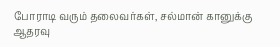போராடி வரும் தலைவர்கள், சல்மான் கானுக்கு ஆதரவு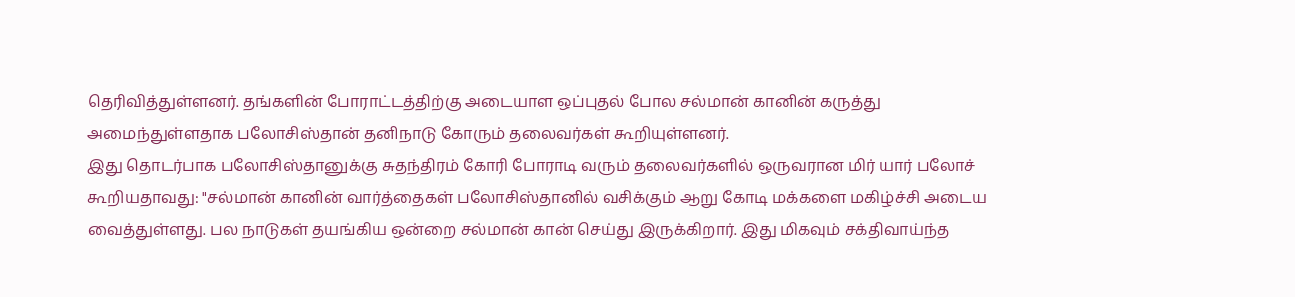தெரிவித்துள்ளனர். தங்களின் போராட்டத்திற்கு அடையாள ஒப்புதல் போல சல்மான் கானின் கருத்து அமைந்துள்ளதாக பலோசிஸ்தான் தனிநாடு கோரும் தலைவர்கள் கூறியுள்ளனர்.
இது தொடர்பாக பலோசிஸ்தானுக்கு சுதந்திரம் கோரி போராடி வரும் தலைவர்களில் ஒருவரான மிர் யார் பலோச் கூறியதாவது: "சல்மான் கானின் வார்த்தைகள் பலோசிஸ்தானில் வசிக்கும் ஆறு கோடி மக்களை மகிழ்ச்சி அடைய வைத்துள்ளது. பல நாடுகள் தயங்கிய ஒன்றை சல்மான் கான் செய்து இருக்கிறார். இது மிகவும் சக்திவாய்ந்த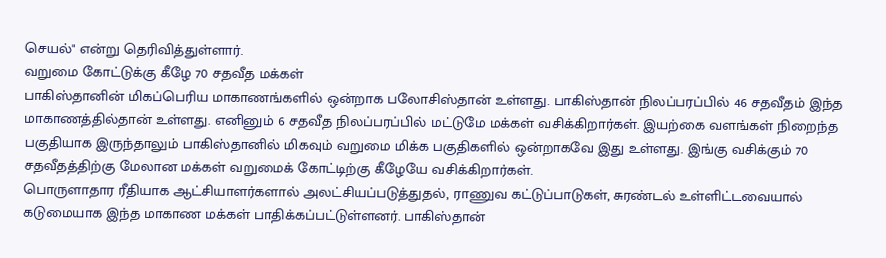செயல்" என்று தெரிவித்துள்ளார்.
வறுமை கோட்டுக்கு கீழே 70 சதவீத மக்கள்
பாகிஸ்தானின் மிகப்பெரிய மாகாணங்களில் ஒன்றாக பலோசிஸ்தான் உள்ளது. பாகிஸ்தான் நிலப்பரப்பில் 46 சதவீதம் இந்த மாகாணத்தில்தான் உள்ளது. எனினும் 6 சதவீத நிலப்பரப்பில் மட்டுமே மக்கள் வசிக்கிறார்கள். இயற்கை வளங்கள் நிறைந்த பகுதியாக இருந்தாலும் பாகிஸ்தானில் மிகவும் வறுமை மிக்க பகுதிகளில் ஒன்றாகவே இது உள்ளது. இங்கு வசிக்கும் 70 சதவீதத்திற்கு மேலான மக்கள் வறுமைக் கோட்டிற்கு கீழேயே வசிக்கிறார்கள்.
பொருளாதார ரீதியாக ஆட்சியாளர்களால் அலட்சியப்படுத்துதல், ராணுவ கட்டுப்பாடுகள், சுரண்டல் உள்ளிட்டவையால் கடுமையாக இந்த மாகாண மக்கள் பாதிக்கப்பட்டுள்ளனர். பாகிஸ்தான்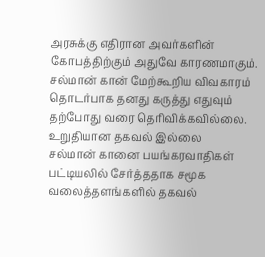அரசுக்கு எதிரான அவர்களின் கோபத்திற்கும் அதுவே காரணமாகும். சல்மான் கான் மேற்கூறிய விவகாரம் தொடர்பாக தனது கருத்து எதுவும் தற்போது வரை தெரிவிக்கவில்லை.
உறுதியான தகவல் இல்லை
சல்மான் கானை பயங்கரவாதிகள் பட்டியலில் சேர்த்ததாக சமூக வலைத்தளங்களில் தகவல்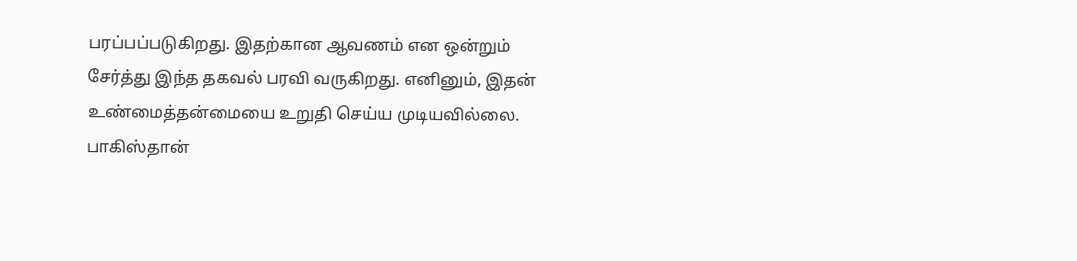பரப்பப்படுகிறது. இதற்கான ஆவணம் என ஒன்றும் சேர்த்து இந்த தகவல் பரவி வருகிறது. எனினும், இதன் உண்மைத்தன்மையை உறுதி செய்ய முடியவில்லை.
பாகிஸ்தான்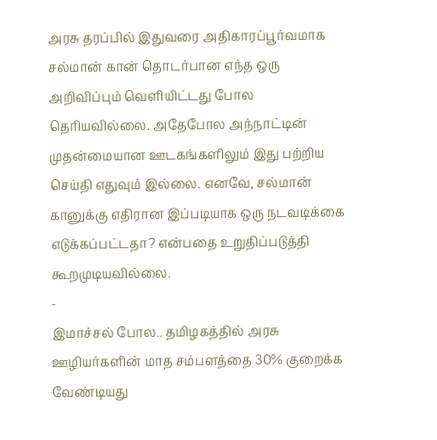அரசு தரப்பில் இதுவரை அதிகாரப்பூர்வமாக சல்மான் கான் தொடர்பான எந்த ஒரு அறிவிப்பும் வெளியிட்டது போல தெரியவில்லை. அதேபோல அந்நாட்டின் முதன்மையான ஊடகங்களிலும் இது பற்றிய செய்தி எதுவும் இல்லை. எனவே, சல்மான் கானுக்கு எதிரான இப்படியாக ஒரு நடவடிக்கை எடுக்கப்பட்டதா? என்பதை உறுதிப்படுத்தி கூறமுடியவில்லை.
-
இமாச்சல் போல.. தமிழகத்தில் அரசு ஊழியர்களின் மாத சம்பளத்தை 30% குறைக்க வேண்டியது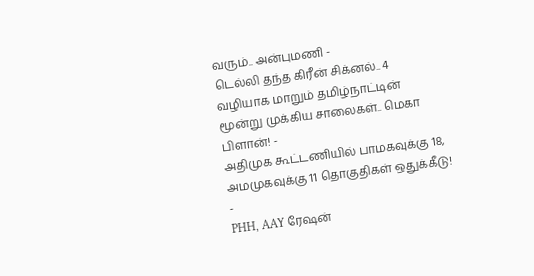வரும்.. அன்புமணி -
டெல்லி தந்த கிரீன் சிக்னல்.. 4 வழியாக மாறும் தமிழ்நாட்டின் மூன்று முக்கிய சாலைகள்.. மெகா பிளான்! -
அதிமுக கூட்டணியில் பாமகவுக்கு 18, அமமுகவுக்கு 11 தொகுதிகள் ஒதுக்கீடு! -
PHH, AAY ரேஷன்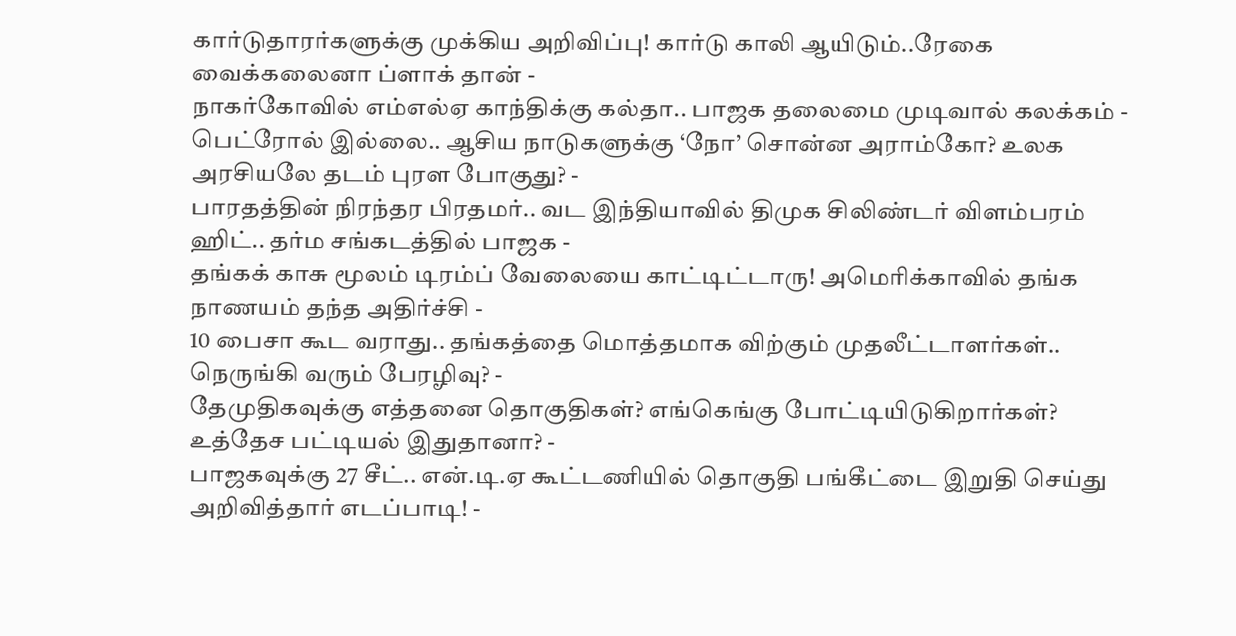கார்டுதாரர்களுக்கு முக்கிய அறிவிப்பு! கார்டு காலி ஆயிடும்..ரேகை வைக்கலைனா ப்ளாக் தான் -
நாகர்கோவில் எம்எல்ஏ காந்திக்கு கல்தா.. பாஜக தலைமை முடிவால் கலக்கம் -
பெட்ரோல் இல்லை.. ஆசிய நாடுகளுக்கு ‘நோ’ சொன்ன அராம்கோ? உலக அரசியலே தடம் புரள போகுது? -
பாரதத்தின் நிரந்தர பிரதமர்.. வட இந்தியாவில் திமுக சிலிண்டர் விளம்பரம் ஹிட்.. தர்ம சங்கடத்தில் பாஜக -
தங்கக் காசு மூலம் டிரம்ப் வேலையை காட்டிட்டாரு! அமெரிக்காவில் தங்க நாணயம் தந்த அதிர்ச்சி -
10 பைசா கூட வராது.. தங்கத்தை மொத்தமாக விற்கும் முதலீட்டாளர்கள்.. நெருங்கி வரும் பேரழிவு? -
தேமுதிகவுக்கு எத்தனை தொகுதிகள்? எங்கெங்கு போட்டியிடுகிறார்கள்? உத்தேச பட்டியல் இதுதானா? -
பாஜகவுக்கு 27 சீட்.. என்.டி.ஏ கூட்டணியில் தொகுதி பங்கீட்டை இறுதி செய்து அறிவித்தார் எடப்பாடி! -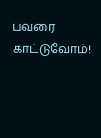பவரை காட்டுவோம்!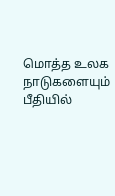மொத்த உலக நாடுகளையும் பீதியில்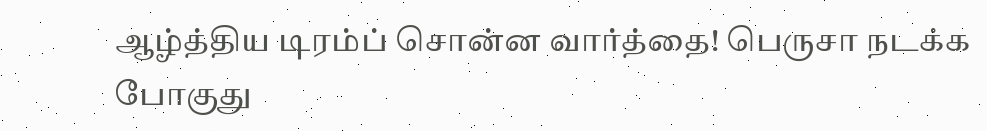ஆழ்த்திய டிரம்ப் சொன்ன வார்த்தை! பெருசா நடக்க போகுது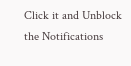Click it and Unblock the Notifications